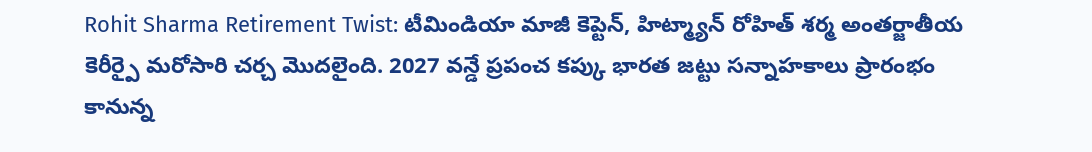Rohit Sharma Retirement Twist: టీమిండియా మాజీ కెప్టెన్, హిట్మ్యాన్ రోహిత్ శర్మ అంతర్జాతీయ కెరీర్పై మరోసారి చర్చ మొదలైంది. 2027 వన్డే ప్రపంచ కప్కు భారత జట్టు సన్నాహకాలు ప్రారంభం కానున్న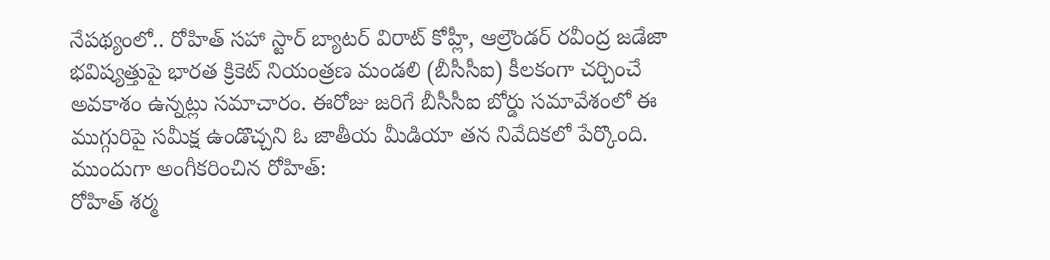నేపథ్యంలో.. రోహిత్ సహా స్టార్ బ్యాటర్ విరాట్ కోహ్లీ, ఆల్రౌండర్ రవీంద్ర జడేజా భవిష్యత్తుపై భారత క్రికెట్ నియంత్రణ మండలి (బీసీసీఐ) కీలకంగా చర్చించే అవకాశం ఉన్నట్లు సమాచారం. ఈరోజు జరిగే బీసీసీఐ బోర్డు సమావేశంలో ఈ ముగ్గురిపై సమీక్ష ఉండొచ్చని ఓ జాతీయ మీడియా తన నివేదికలో పేర్కొంది.
ముందుగా అంగీకరించిన రోహిత్:
రోహిత్ శర్మ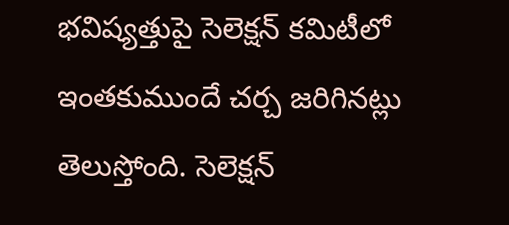భవిష్యత్తుపై సెలెక్షన్ కమిటీలో ఇంతకుముందే చర్చ జరిగినట్లు తెలుస్తోంది. సెలెక్షన్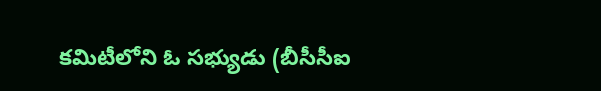కమిటీలోని ఓ సభ్యుడు (బీసీసీఐ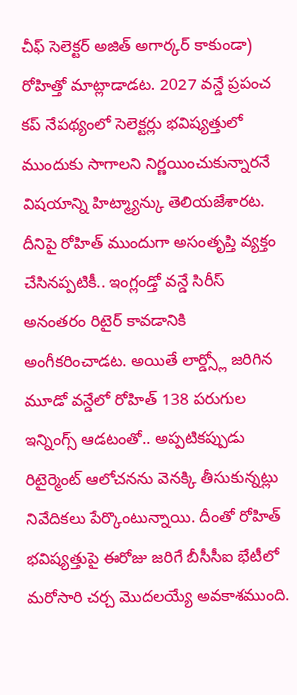చీఫ్ సెలెక్టర్ అజిత్ అగార్కర్ కాకుండా) రోహిత్తో మాట్లాడాడట. 2027 వన్డే ప్రపంచ కప్ నేపథ్యంలో సెలెక్టర్లు భవిష్యత్తులో ముందుకు సాగాలని నిర్ణయించుకున్నారనే విషయాన్ని హిట్మ్యాన్కు తెలియజేశారట. దీనిపై రోహిత్ ముందుగా అసంతృప్తి వ్యక్తం చేసినప్పటికీ.. ఇంగ్లండ్తో వన్డే సిరీస్ అనంతరం రిటైర్ కావడానికి అంగీకరించాడట. అయితే లార్డ్స్లో జరిగిన మూడో వన్డేలో రోహిత్ 138 పరుగుల ఇన్నింగ్స్ ఆడటంతో.. అప్పటికప్పుడు రిటైర్మెంట్ ఆలోచనను వెనక్కి తీసుకున్నట్లు నివేదికలు పేర్కొంటున్నాయి. దీంతో రోహిత్ భవిష్యత్తుపై ఈరోజు జరిగే బీసీసీఐ భేటీలో మరోసారి చర్చ మొదలయ్యే అవకాశముంది.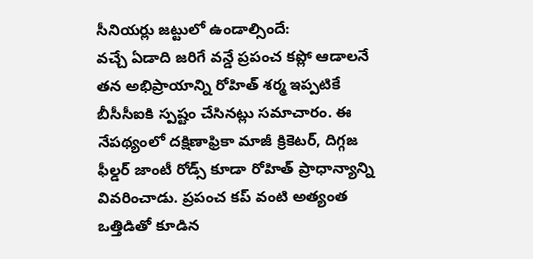సీనియర్లు జట్టులో ఉండాల్సిందే:
వచ్చే ఏడాది జరిగే వన్డే ప్రపంచ కప్లో ఆడాలనే తన అభిప్రాయాన్ని రోహిత్ శర్మ ఇప్పటికే బీసీసీఐకి స్పష్టం చేసినట్లు సమాచారం. ఈ నేపథ్యంలో దక్షిణాఫ్రికా మాజీ క్రికెటర్, దిగ్గజ ఫీల్డర్ జాంటీ రోడ్స్ కూడా రోహిత్ ప్రాధాన్యాన్ని వివరించాడు. ప్రపంచ కప్ వంటి అత్యంత ఒత్తిడితో కూడిన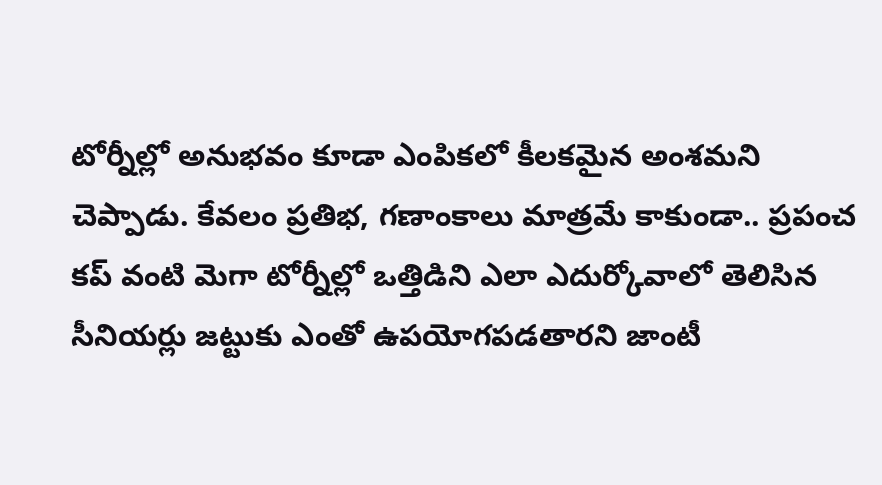టోర్నీల్లో అనుభవం కూడా ఎంపికలో కీలకమైన అంశమని చెప్పాడు. కేవలం ప్రతిభ, గణాంకాలు మాత్రమే కాకుండా.. ప్రపంచ కప్ వంటి మెగా టోర్నీల్లో ఒత్తిడిని ఎలా ఎదుర్కోవాలో తెలిసిన సీనియర్లు జట్టుకు ఎంతో ఉపయోగపడతారని జాంటీ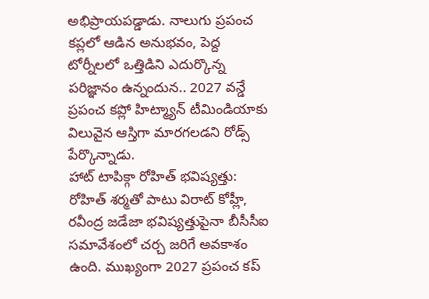అభిప్రాయపడ్డాడు. నాలుగు ప్రపంచ కప్లలో ఆడిన అనుభవం, పెద్ద టోర్నీలలో ఒత్తిడిని ఎదుర్కొన్న పరిజ్ఞానం ఉన్నందున.. 2027 వన్డే ప్రపంచ కప్లో హిట్మ్యాన్ టీమిండియాకు విలువైన ఆస్తిగా మారగలడని రోడ్స్ పేర్కొన్నాడు.
హాట్ టాపిక్గా రోహిత్ భవిష్యత్తు:
రోహిత్ శర్మతో పాటు విరాట్ కోహ్లీ, రవీంద్ర జడేజా భవిష్యత్తుపైనా బీసీసీఐ సమావేశంలో చర్చ జరిగే అవకాశం ఉంది. ముఖ్యంగా 2027 ప్రపంచ కప్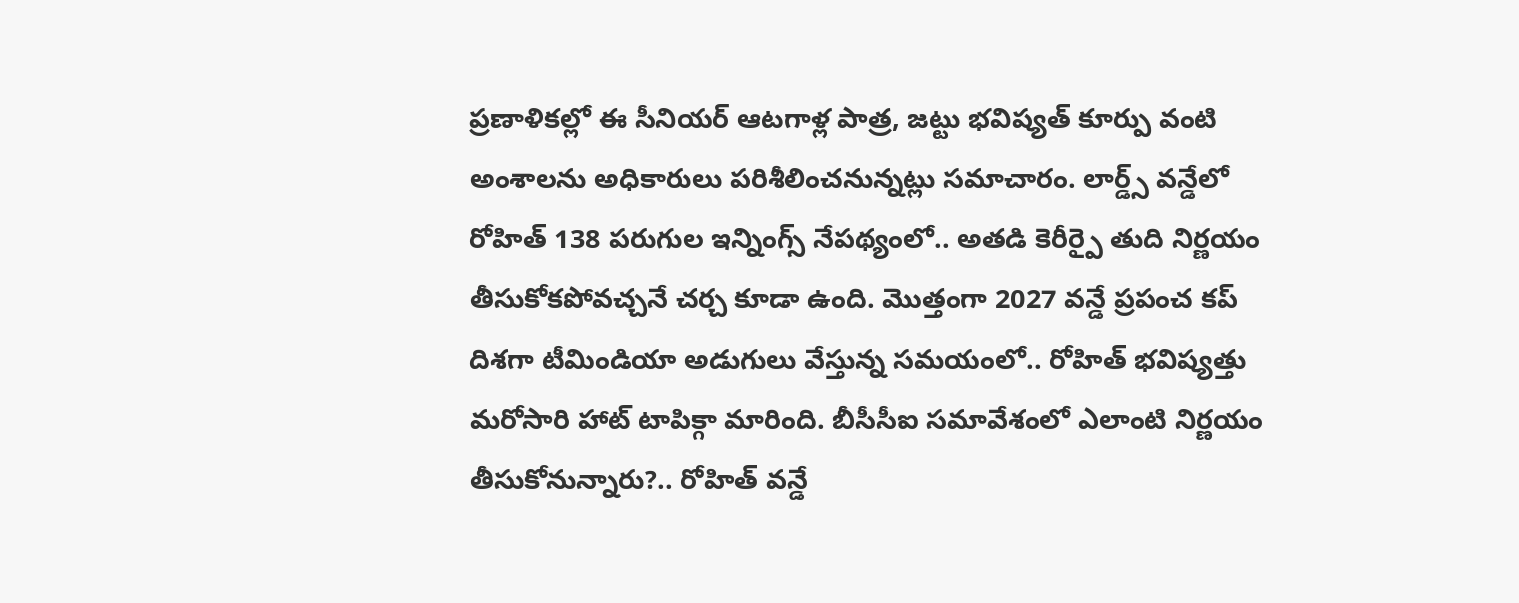ప్రణాళికల్లో ఈ సీనియర్ ఆటగాళ్ల పాత్ర, జట్టు భవిష్యత్ కూర్పు వంటి అంశాలను అధికారులు పరిశీలించనున్నట్లు సమాచారం. లార్డ్స్ వన్డేలో రోహిత్ 138 పరుగుల ఇన్నింగ్స్ నేపథ్యంలో.. అతడి కెరీర్పై తుది నిర్ణయం తీసుకోకపోవచ్చనే చర్చ కూడా ఉంది. మొత్తంగా 2027 వన్డే ప్రపంచ కప్ దిశగా టీమిండియా అడుగులు వేస్తున్న సమయంలో.. రోహిత్ భవిష్యత్తు మరోసారి హాట్ టాపిక్గా మారింది. బీసీసీఐ సమావేశంలో ఎలాంటి నిర్ణయం తీసుకోనున్నారు?.. రోహిత్ వన్డే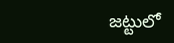జట్టులో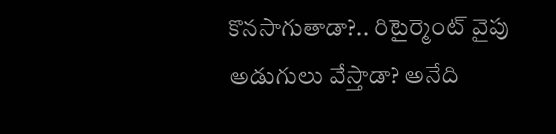కొనసాగుతాడా?.. రిటైర్మెంట్ వైపు అడుగులు వేస్తాడా? అనేది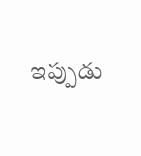ఇప్పుడు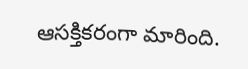ఆసక్తికరంగా మారింది.